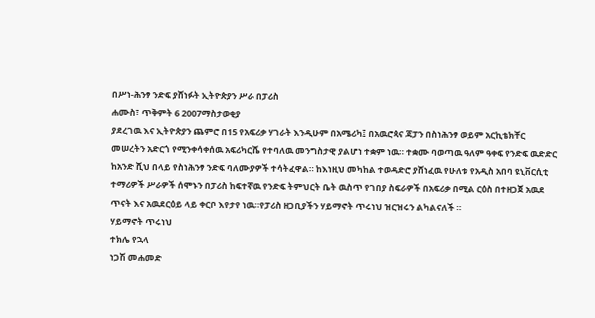በሥነ-ሕንፃ ንድፍ ያሸነፉት ኢትዮጵያን ሥራ በፓሪስ
ሐሙስ፣ ጥቅምት 6 2007ማስታወቂያ
ያደረገዉ እና ኢትዮጵያን ጨምሮ በ15 የአፍሪቃ ሃገራት እንዲሁም በአሜሪካ፤ በአዉሮጳና ጃፓን በስነሕንፃ ወይም አርኪቴክቸር መሠረትን አድርጎ የሚንቀሳቀሰዉ አፍሪካርሼ የተባለዉ መንግስታዊ ያልሆነ ተቋም ነዉ። ተቋሙ ባወጣዉ ዓለም ዓቀፍ የንድፍ ዉድድር ከአንድ ሺህ በላይ የስነሕንፃ ንድፍ ባለሙያዎች ተሳትፈዋል። ከእነዚህ መካከል ተወዳድሮ ያሸነፈዉ የሁለቱ የአዲስ አበባ ዩኒቨርሲቲ ተማሪዎች ሥራዎች ሰሞኑን በፓሪስ ከፍተኛዉ የንድፍ ትምህርት ቤት ዉስጥ የገበያ ስፍራዎች በአፍሪቃ በሚል ርዕስ በተዘጋጀ አዉደ ጥናት እና አዉደርዕይ ላይ ቀርቦ እየታየ ነዉ።የፓሪስ ዘጋቢያችን ሃይማኖት ጥሩነህ ዝርዝሩን ልካልናለች ።
ሃይማኖት ጥሩነህ
ተክሌ የኋላ
ነጋሽ መሐመድ